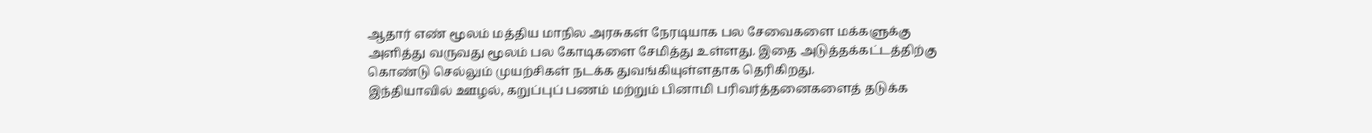ஆதார் எண் மூலம் மத்திய மாநில அரசுகள் நேரடியாக பல சேவைகளை மக்களுக்கு அளித்து வருவது மூலம் பல கோடிகளை சேமித்து உள்ளது. இதை அடுத்தக்கட்டத்திற்கு கொண்டு செல்லும் முயற்சிகள் நடக்க துவங்கியுள்ளதாக தெரிகிறது.
இந்தியாவில் ஊழல், கறுப்புப் பணம் மற்றும் பினாமி பரிவர்த்தனைகளைத் தடுக்க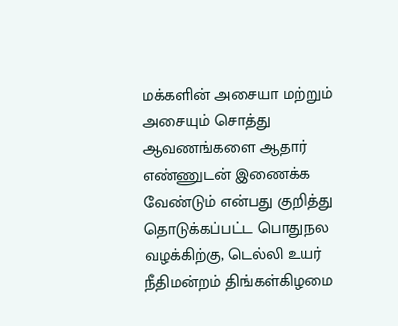மக்களின் அசையா மற்றும் அசையும் சொத்து ஆவணங்களை ஆதார் எண்ணுடன் இணைக்க வேண்டும் என்பது குறித்து தொடுக்கப்பட்ட பொதுநல வழக்கிற்கு, டெல்லி உயர் நீதிமன்றம் திங்கள்கிழமை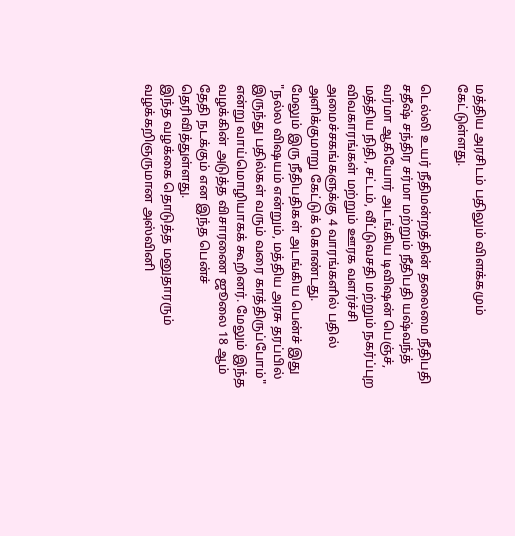மத்திய அரசிடம் பதிலும் விளக்கமும் கேட்டுள்ளது.

டெல்லி உயர் நீதிமன்றத்தின் தலைமை நீதிபதி சதீஷ் சந்திர சர்மா மற்றும் நீதிபதி யஷ்வந்த் வர்மா ஆகியோர் அடங்கிய டிவிஷன் பெஞ்ச், மத்திய நிதி, சட்டம், வீட்டுவசதி மற்றும் நகர்ப்புற விவகாரங்கள் மற்றும் ஊரக வளர்ச்சி அமைச்சகங்களுக்கு 4 வாரங்களில் பதில் அளிக்குமாறு கேட்டுக் கொண்டது.
மேலும் இரு நீதிபதிகள் அடங்கிய பென்ச் இது "நல்ல விஷயம் என்றும், மத்திய அரசு தரப்பில் இருந்து பதில்கள் வரும் வரை காத்திருப்போம்" என்று வாய்மொழியாகக் கூறினர். மேலும் இந்த வழக்கின் அடுத்த விசாரணை ஜூலை 18 ஆம் தேதி நடக்கும் என இந்த பென்ச் தெரிவித்துள்ளது.
இந்த வழக்கை தொடுத்த மனுதாரரும் வழக்கறிஞருமான அஸ்வினி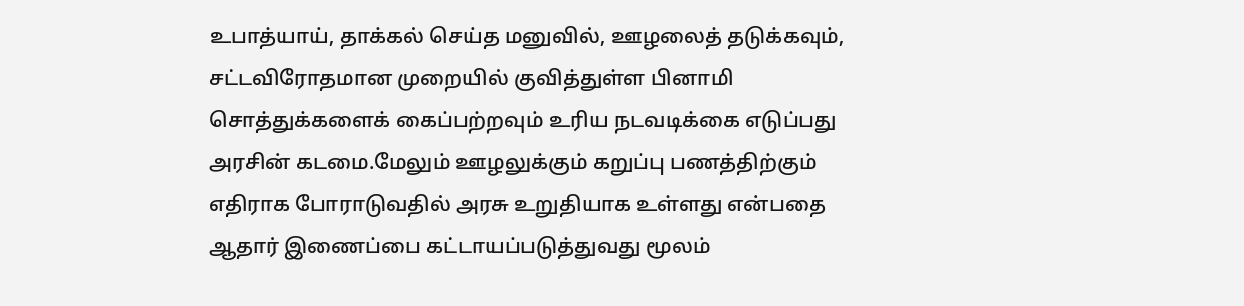உபாத்யாய், தாக்கல் செய்த மனுவில், ஊழலைத் தடுக்கவும், சட்டவிரோதமான முறையில் குவித்துள்ள பினாமி சொத்துக்களைக் கைப்பற்றவும் உரிய நடவடிக்கை எடுப்பது அரசின் கடமை.மேலும் ஊழலுக்கும் கறுப்பு பணத்திற்கும் எதிராக போராடுவதில் அரசு உறுதியாக உள்ளது என்பதை ஆதார் இணைப்பை கட்டாயப்படுத்துவது மூலம்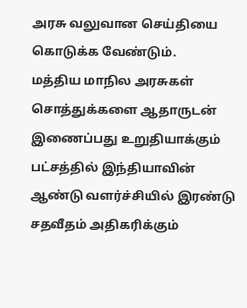அரசு வலுவான செய்தியை கொடுக்க வேண்டும்.
மத்திய மாநில அரசுகள் சொத்துக்களை ஆதாருடன் இணைப்பது உறுதியாக்கும் பட்சத்தில் இந்தியாவின் ஆண்டு வளர்ச்சியில் இரண்டு சதவீதம் அதிகரிக்கும்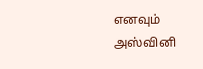எனவும் அஸ்வினி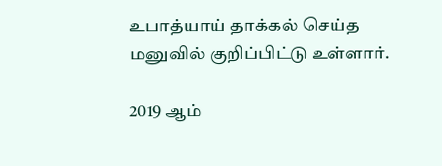உபாத்யாய் தாக்கல் செய்த மனுவில் குறிப்பிட்டு உள்ளார்.

2019 ஆம்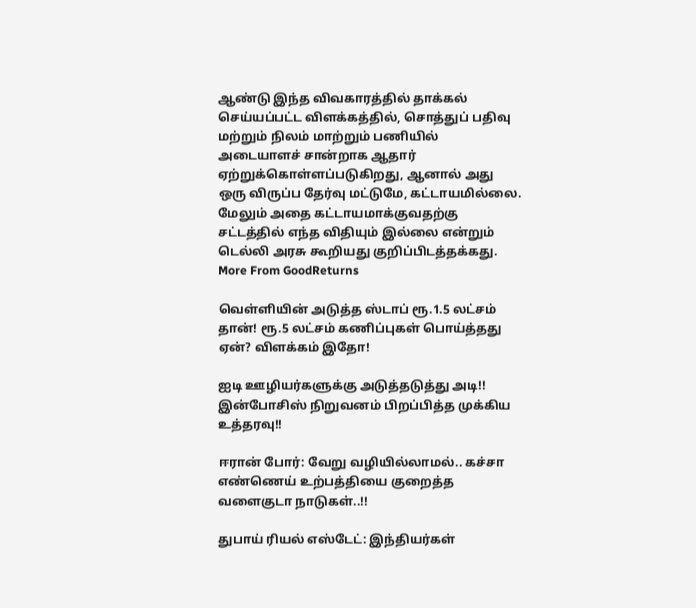ஆண்டு இந்த விவகாரத்தில் தாக்கல் செய்யப்பட்ட விளக்கத்தில், சொத்துப் பதிவு மற்றும் நிலம் மாற்றும் பணியில் அடையாளச் சான்றாக ஆதார் ஏற்றுக்கொள்ளப்படுகிறது, ஆனால் அது ஒரு விருப்ப தேர்வு மட்டுமே, கட்டாயமில்லை. மேலும் அதை கட்டாயமாக்குவதற்கு சட்டத்தில் எந்த விதியும் இல்லை என்றும் டெல்லி அரசு கூறியது குறிப்பிடத்தக்கது.
More From GoodReturns

வெள்ளியின் அடுத்த ஸ்டாப் ரூ.1.5 லட்சம் தான்! ரூ.5 லட்சம் கணிப்புகள் பொய்த்தது ஏன்? விளக்கம் இதோ!

ஐடி ஊழியர்களுக்கு அடுத்தடுத்து அடி!! இன்போசிஸ் நிறுவனம் பிறப்பித்த முக்கிய உத்தரவு!!

ஈரான் போர்: வேறு வழியில்லாமல்.. கச்சா எண்ணெய் உற்பத்தியை குறைத்த வளைகுடா நாடுகள்..!!

துபாய் ரியல் எஸ்டேட்: இந்தியர்கள்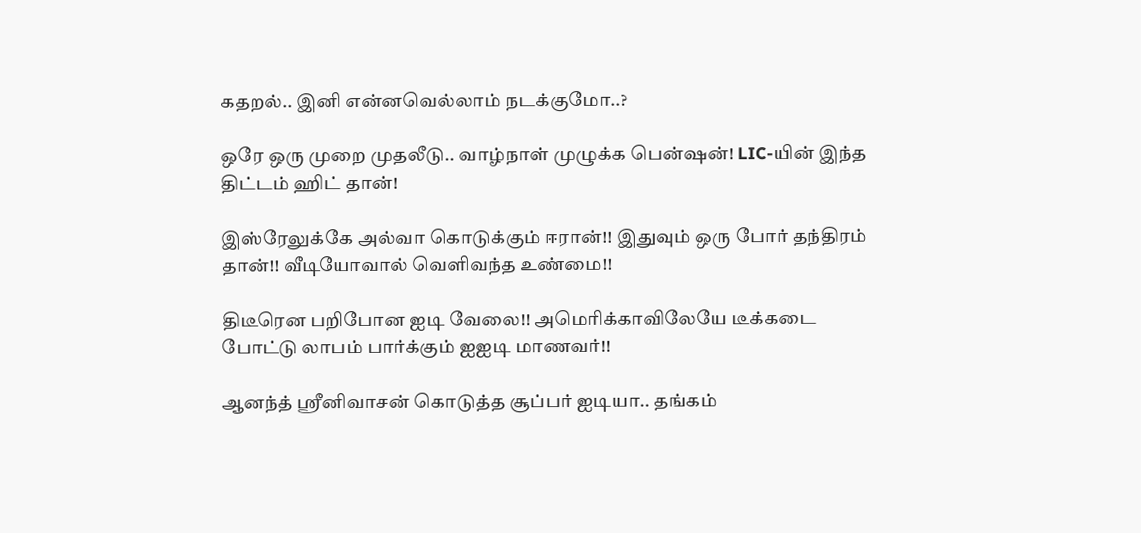கதறல்.. இனி என்னவெல்லாம் நடக்குமோ..?

ஒரே ஒரு முறை முதலீடு.. வாழ்நாள் முழுக்க பென்ஷன்! LIC-யின் இந்த திட்டம் ஹிட் தான்!

இஸ்ரேலுக்கே அல்வா கொடுக்கும் ஈரான்!! இதுவும் ஒரு போர் தந்திரம் தான்!! வீடியோவால் வெளிவந்த உண்மை!!

திடீரென பறிபோன ஐடி வேலை!! அமெரிக்காவிலேயே டீக்கடை போட்டு லாபம் பார்க்கும் ஐஐடி மாணவர்!!

ஆனந்த் ஸ்ரீனிவாசன் கொடுத்த சூப்பர் ஐடியா.. தங்கம்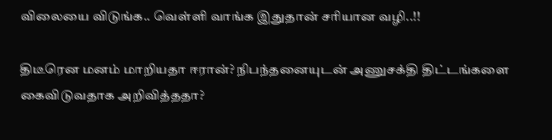விலையை விடுங்க.. வெள்ளி வாங்க இதுதான் சரியான வழி..!!

திடீரென மனம் மாறியதா ஈரான்? நிபந்தனையுடன் அணுசக்தி திட்டங்களை கைவிடுவதாக அறிவித்ததா?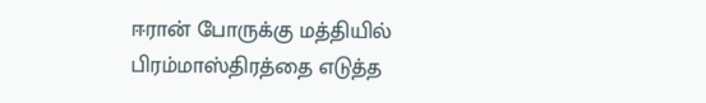ஈரான் போருக்கு மத்தியில் பிரம்மாஸ்திரத்தை எடுத்த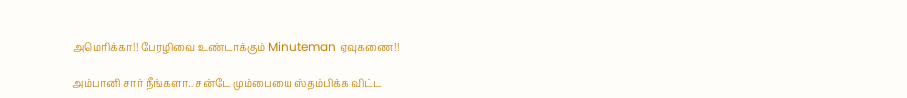அமெரிக்கா!! பேரழிவை உண்டாக்கும் Minuteman ஏவுகணை!!

அம்பானி சார் நீங்களா.. சன்டே மும்பையை ஸ்தம்பிக்க விட்ட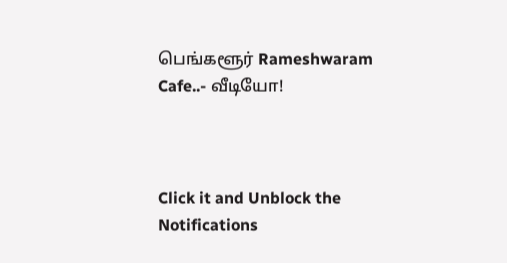பெங்களூர் Rameshwaram Cafe..- வீடியோ!



Click it and Unblock the Notifications